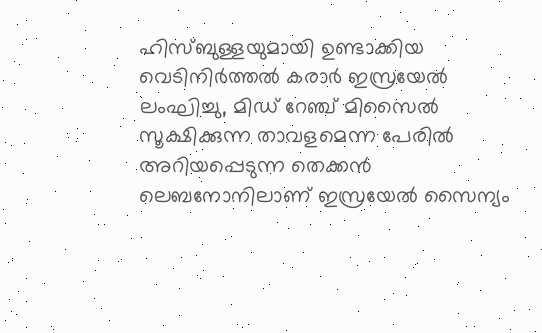ഹിസ്ബുള്ളയുമായി ഉണ്ടാക്കിയ വെടിനിർത്തൽ കരാർ ഇസ്രയേൽ ലംഘിച്ചു, മിഡ് റേഞ്ച് മിസൈൽ സൂക്ഷിക്കുന്ന താവളമെന്ന പേരിൽ അറിയപ്പെടുന്ന തെക്കൻ ലെബനോനിലാണ് ഇസ്രയേൽ സൈന്യം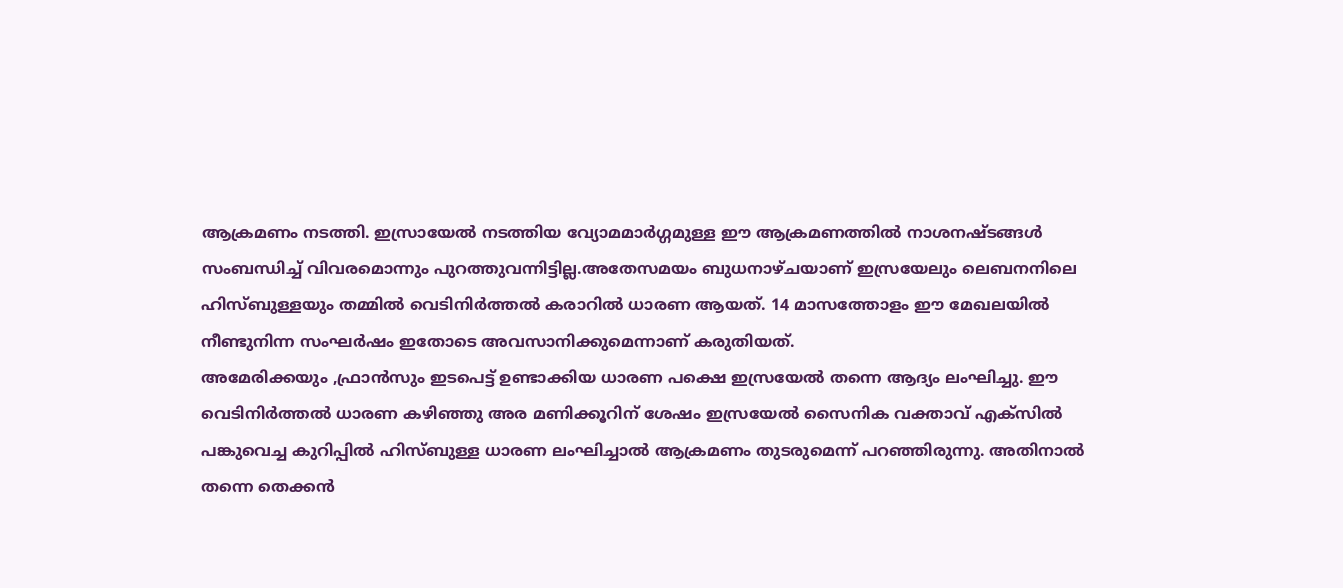ആക്രമണം നടത്തി. ഇസ്രായേൽ നടത്തിയ വ്യോമമാർഗ്ഗമുള്ള ഈ ആക്രമണത്തിൽ നാശനഷ്ടങ്ങൾ സംബന്ധിച്ച് വിവരമൊന്നും പുറത്തുവന്നിട്ടില്ല.അതേസമയം ബുധനാഴ്ചയാണ് ഇസ്രയേലും ലെബനനിലെ ഹിസ്ബുള്ളയും തമ്മിൽ വെടിനിർത്തൽ കരാറിൽ ധാരണ ആയത്. 14 മാസത്തോളം ഈ മേഖലയിൽ നീണ്ടുനിന്ന സംഘർഷം ഇതോടെ അവസാനിക്കുമെന്നാണ് കരുതിയത്.
അമേരിക്കയും ,ഫ്രാൻസും ഇടപെട്ട് ഉണ്ടാക്കിയ ധാരണ പക്ഷെ ഇസ്രയേൽ തന്നെ ആദ്യം ലംഘിച്ചു. ഈ വെടിനിർത്തൽ ധാരണ കഴിഞ്ഞു അര മണിക്കൂറിന് ശേഷം ഇസ്രയേൽ സൈനിക വക്താവ് എക്സിൽ പങ്കുവെച്ച കുറിപ്പിൽ ഹിസ്ബുള്ള ധാരണ ലംഘിച്ചാൽ ആക്രമണം തുടരുമെന്ന് പറഞ്ഞിരുന്നു. അതിനാൽ തന്നെ തെക്കൻ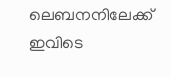ലെബനനിലേക്ക് ഇവിടെ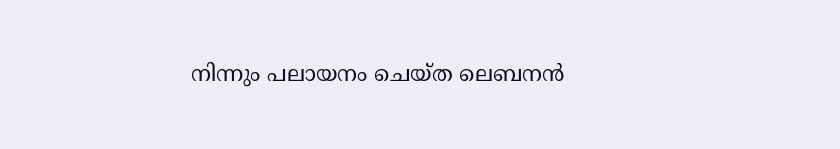നിന്നും പലായനം ചെയ്ത ലെബനൻ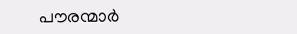പൗരന്മാർ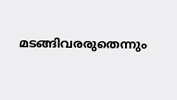മടങ്ങിവരരുതെന്നും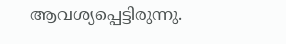ആവശ്യപ്പെട്ടിരുന്നു.